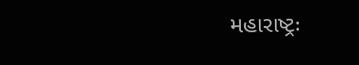મહારાષ્ટ્રઃ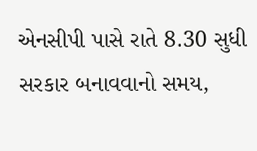એનસીપી પાસે રાતે 8.30 સુધી સરકાર બનાવવાનો સમય,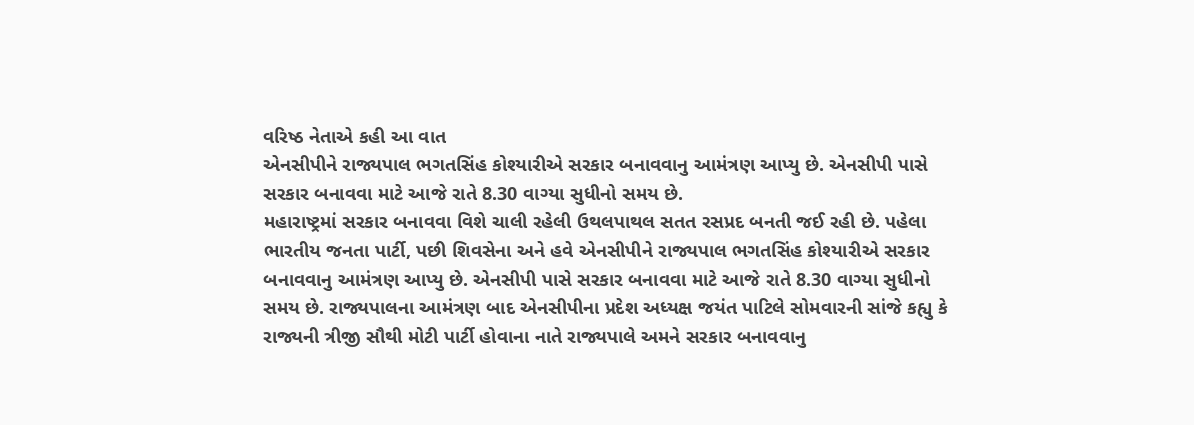વરિષ્ઠ નેતાએ કહી આ વાત
એનસીપીને રાજ્યપાલ ભગતસિંહ કોશ્યારીએ સરકાર બનાવવાનુ આમંત્રણ આપ્યુ છે. એનસીપી પાસે સરકાર બનાવવા માટે આજે રાતે 8.30 વાગ્યા સુધીનો સમય છે.
મહારાષ્ટ્રમાં સરકાર બનાવવા વિશે ચાલી રહેલી ઉથલપાથલ સતત રસપ્રદ બનતી જઈ રહી છે. પહેલા ભારતીય જનતા પાર્ટી, પછી શિવસેના અને હવે એનસીપીને રાજ્યપાલ ભગતસિંહ કોશ્યારીએ સરકાર બનાવવાનુ આમંત્રણ આપ્યુ છે. એનસીપી પાસે સરકાર બનાવવા માટે આજે રાતે 8.30 વાગ્યા સુધીનો સમય છે. રાજ્યપાલના આમંત્રણ બાદ એનસીપીના પ્રદેશ અધ્યક્ષ જયંત પાટિલે સોમવારની સાંજે કહ્યુ કે રાજ્યની ત્રીજી સૌથી મોટી પાર્ટી હોવાના નાતે રાજ્યપાલે અમને સરકાર બનાવવાનુ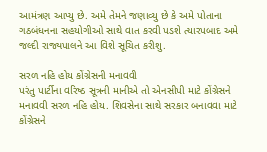આમંત્રણ આપ્યુ છે. અમે તેમને જણાવ્યુ છે કે અમે પોતાના ગઠબંધનના સહયોગીઓ સાથે વાત કરવી પડશે ત્યારપબાદ અમે જલ્દી રાજ્યપાલને આ વિશે સૂચિત કરીશુ.

સરળ નહિ હોય કોંગ્રેસની મનાવવી
પરંતુ પાર્ટીના વરિષ્ઠ સૂત્રની માનીએ તો એનસીપી માટે કોંગ્રેસને મનાવવી સરળ નહિ હોય. શિવસેના સાથે સરકાર બનાવવા માટે કોંગ્રેસને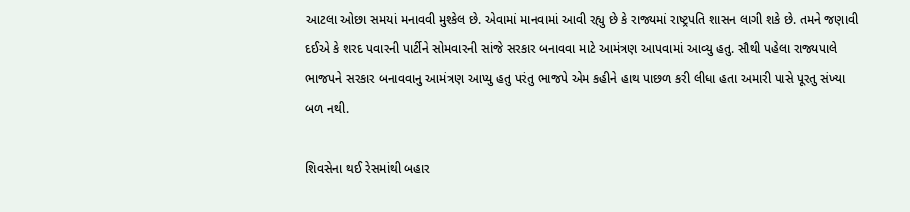આટલા ઓછા સમયાં મનાવવી મુશ્કેલ છે. એવામાં માનવામાં આવી રહ્યુ છે કે રાજ્યમાં રાષ્ટ્રપતિ શાસન લાગી શકે છે. તમને જણાવી દઈએ કે શરદ પવારની પાર્ટીને સોમવારની સાંજે સરકાર બનાવવા માટે આમંત્રણ આપવામાં આવ્યુ હતુ. સૌથી પહેલા રાજ્યપાલે ભાજપને સરકાર બનાવવાનુ આમંત્રણ આપ્યુ હતુ પરંતુ ભાજપે એમ કહીને હાથ પાછળ કરી લીધા હતા અમારી પાસે પૂરતુ સંખ્યા બળ નથી.

શિવસેના થઈ રેસમાંથી બહાર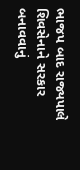ભાજપ બાદ રાજ્યપાલે શિવસેનાને સરકાર બનાવવાનું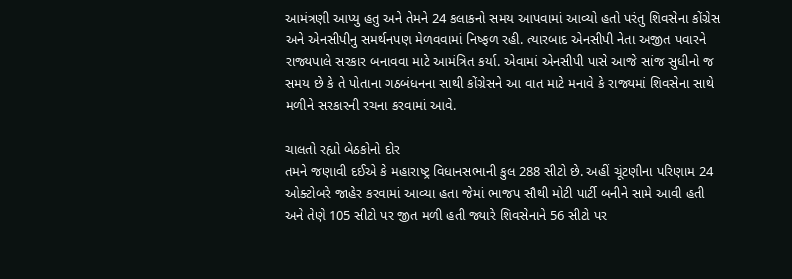આમંત્રણી આપ્યુ હતુ અને તેમને 24 કલાકનો સમય આપવામાં આવ્યો હતો પરંતુ શિવસેના કોંગ્રેસ અને એનસીપીનુ સમર્થનપણ મેળવવામાં નિષ્ફળ રહી. ત્યારબાદ એનસીપી નેતા અજીત પવારને રાજ્યપાલે સરકાર બનાવવા માટે આમંત્રિત કર્યા. એવામાં એનસીપી પાસે આજે સાંજ સુધીનો જ સમય છે કે તે પોતાના ગઠબંધનના સાથી કોંગ્રેસને આ વાત માટે મનાવે કે રાજ્યમાં શિવસેના સાથે મળીને સરકારની રચના કરવામાં આવે.

ચાલતો રહ્યો બેઠકોનો દોર
તમને જણાવી દઈએ કે મહારાષ્ટ્ર વિધાનસભાની કુલ 288 સીટો છે. અહીં ચૂંટણીના પરિણામ 24 ઓક્ટોબરે જાહેર કરવામાં આવ્યા હતા જેમાં ભાજપ સૌથી મોટી પાર્ટી બનીને સામે આવી હતી અને તેણે 105 સીટો પર જીત મળી હતી જ્યારે શિવસેનાને 56 સીટો પર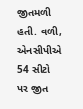જીતમળી હતી. વળી, એનસીપીએ 54 સીટો પર જીત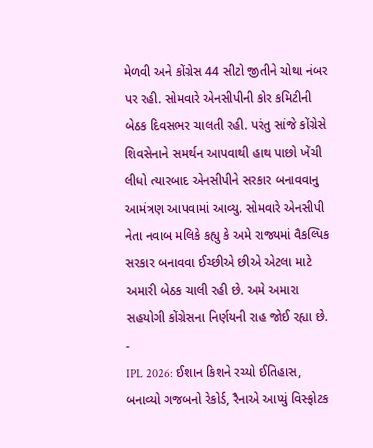મેળવી અને કોંગ્રેસ 44 સીટો જીતીને ચોથા નંબર પર રહી. સોમવારે એનસીપીની કોર કમિટીની બેઠક દિવસભર ચાલતી રહી. પરંતુ સાંજે કોંગ્રેસે શિવસેનાને સમર્થન આપવાથી હાથ પાછો ખેંચી લીધો ત્યારબાદ એનસીપીને સરકાર બનાવવાનુ આમંત્રણ આપવામાં આવ્યુ. સોમવારે એનસીપી નેતા નવાબ મલિકે કહ્યુ કે અમે રાજ્યમાં વૈકલ્પિક સરકાર બનાવવા ઈચ્છીએ છીએ એટલા માટે અમારી બેઠક ચાલી રહી છે. અમે અમારા સહયોગી કોંગ્રેસના નિર્ણયની રાહ જોઈ રહ્યા છે.
-
IPL 2026: ઈશાન કિશને રચ્યો ઈતિહાસ, બનાવ્યો ગજબનો રેકોર્ડ, રૈનાએ આપ્યું વિસ્ફોટક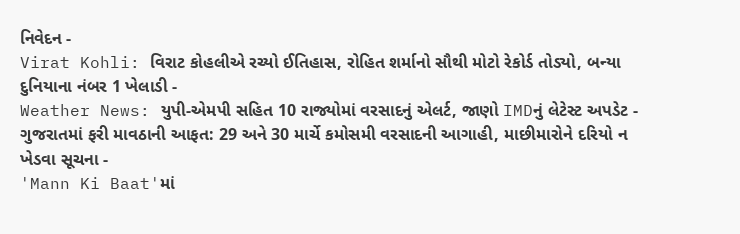નિવેદન -
Virat Kohli: વિરાટ કોહલીએ રચ્યો ઈતિહાસ, રોહિત શર્માનો સૌથી મોટો રેકોર્ડ તોડ્યો, બન્યા દુનિયાના નંબર 1 ખેલાડી -
Weather News: યુપી-એમપી સહિત 10 રાજ્યોમાં વરસાદનું એલર્ટ, જાણો IMDનું લેટેસ્ટ અપડેટ -
ગુજરાતમાં ફરી માવઠાની આફત: 29 અને 30 માર્ચે કમોસમી વરસાદની આગાહી, માછીમારોને દરિયો ન ખેડવા સૂચના -
'Mann Ki Baat'માં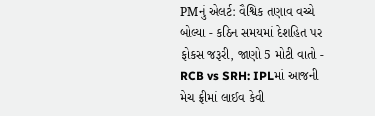PMનું એલર્ટ: વૈશ્વિક તણાવ વચ્ચે બોલ્યા - કઠિન સમયમાં દેશહિત પર ફોકસ જરૂરી, જાણો 5 મોટી વાતો -
RCB vs SRH: IPLમાં આજની મેચ ફ્રીમાં લાઈવ કેવી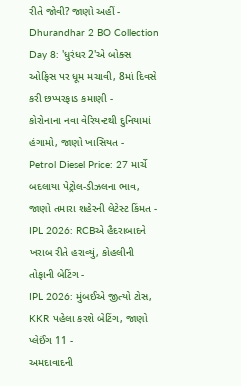રીતે જોવી? જાણો અહીં -
Dhurandhar 2 BO Collection Day 8: 'ધુરંધર 2'એ બોક્સ ઓફિસ પર ધૂમ મચાવી, 8માં દિવસે કરી છપ્પરફાડ કમાણી -
કોરોનાના નવા વેરિયન્ટથી દુનિયામાં હંગામો, જાણો ખાસિયત -
Petrol Diesel Price: 27 માર્ચે બદલાયા પેટ્રોલ-ડીઝલના ભાવ, જાણો તમારા શહેરની લેટેસ્ટ કિંમત -
IPL 2026: RCBએ હૈદરાબાદને ખરાબ રીતે હરાવ્યું, કોહલીની તોફાની બેટિંગ -
IPL 2026: મુંબઈએ જીત્યો ટોસ, KKR પહેલા કરશે બેટિંગ, જાણો પ્લેઈંગ 11 -
અમદાવાદની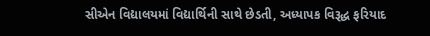સીએન વિદ્યાલયમાં વિદ્યાર્થિની સાથે છેડતી, અધ્યાપક વિરૂદ્ધ ફરિયાદ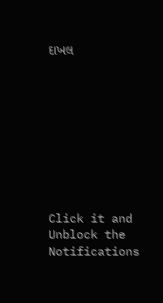દાખલ









Click it and Unblock the Notifications